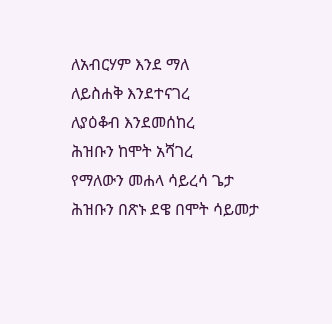ለአብርሃም እንደ ማለ
ለይስሐቅ እንደተናገረ
ለያዕቆብ እንደመሰከረ
ሕዝቡን ከሞት አሻገረ
የማለውን መሐላ ሳይረሳ ጌታ
ሕዝቡን በጽኑ ደዌ በሞት ሳይመታ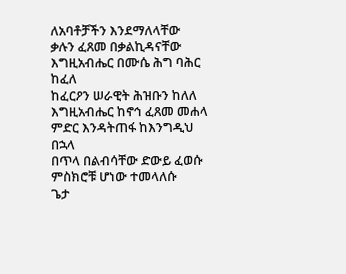ለአባቶቻችን እንደማለላቸው
ቃሉን ፈጸመ በቃልኪዳናቸው
እግዚአብሔር በሙሴ ሕግ ባሕር ከፈለ
ከፈርዖን ሠራዊት ሕዝቡን ከለለ
እግዚአብሔር ከኖኅ ፈጸመ መሐላ
ምድር እንዳትጠፋ ከእንግዲህ በኋላ
በጥላ በልብሳቸው ድውይ ፈወሱ
ምስክሮቹ ሆነው ተመላለሱ
ጌታ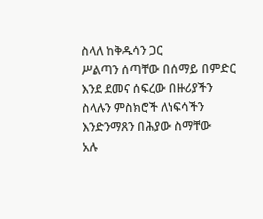ስላለ ከቅዱሳን ጋር
ሥልጣን ሰጣቸው በሰማይ በምድር
እንደ ደመና ሰፍረው በዙሪያችን
ስላሉን ምስክሮች ለነፍሳችን
እንድንማጸን በሕያው ስማቸው
አሉ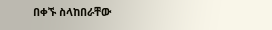በቀኙ ስላከበራቸው